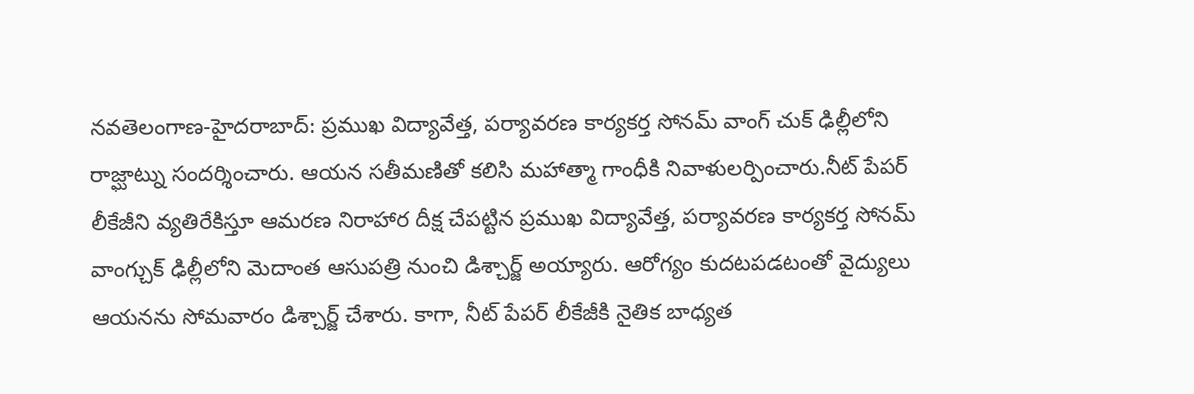నవతెలంగాణ-హైదరాబాద్: ప్రముఖ విద్యావేత్త, పర్యావరణ కార్యకర్త సోనమ్ వాంగ్ చుక్ ఢిల్లీలోని రాజ్ఘాట్ను సందర్శించారు. ఆయన సతీమణితో కలిసి మహాత్మా గాంధీకి నివాళులర్పించారు.నీట్ పేపర్ లీకేజీని వ్యతిరేకిస్తూ ఆమరణ నిరాహార దీక్ష చేపట్టిన ప్రముఖ విద్యావేత్త, పర్యావరణ కార్యకర్త సోనమ్ వాంగ్చుక్ ఢిల్లీలోని మెదాంత ఆసుపత్రి నుంచి డిశ్చార్జ్ అయ్యారు. ఆరోగ్యం కుదటపడటంతో వైద్యులు ఆయనను సోమవారం డిశ్చార్జ్ చేశారు. కాగా, నీట్ పేపర్ లీకేజీకి నైతిక బాధ్యత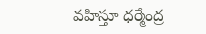వహిస్తూ ధర్మేంద్ర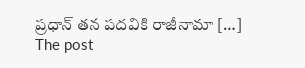ప్రధాన్ తన పదవికి రాజీనామా […]
The post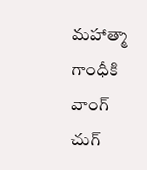మహాత్మా గాంధీకి వాంగ్ చుగ్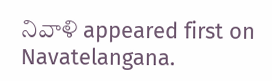నివాళి appeared first on Navatelangana.